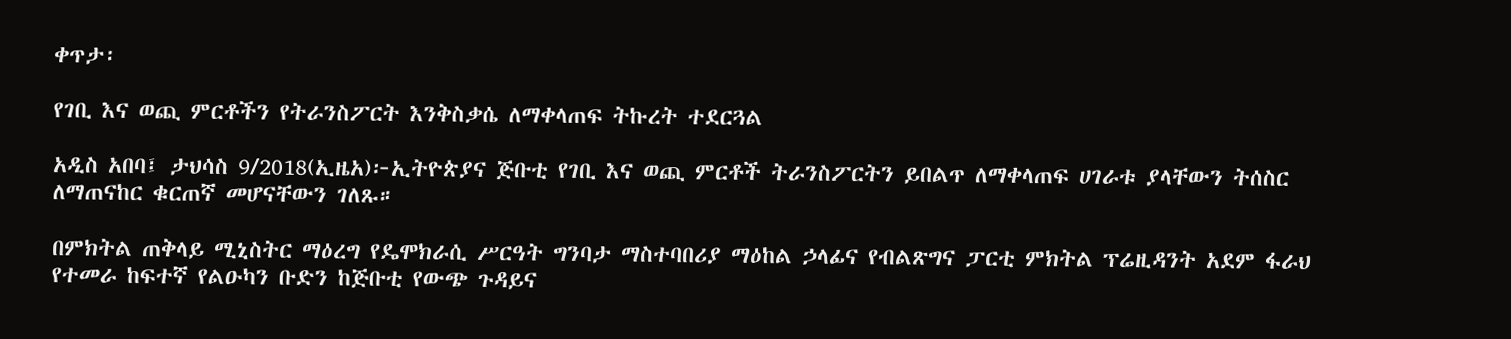ቀጥታ፡

የገቢ እና ወጪ ምርቶችን የትራንስፖርት እንቅስቃሴ ለማቀላጠፍ ትኩረት ተደርጓል

አዲስ አበባ፤ ታህሳስ 9/2018(ኢዜአ)፦ኢትዮጵያና ጅቡቲ የገቢ እና ወጪ ምርቶች ትራንስፖርትን ይበልጥ ለማቀላጠፍ ሀገራቱ ያላቸውን ትሰስር ለማጠናከር ቁርጠኛ መሆናቸውን ገለጹ።

በምክትል ጠቅላይ ሚኒስትር ማዕረግ የዴሞክራሲ ሥርዓት ግንባታ ማስተባበሪያ ማዕከል ኃላፊና የብልጽግና ፓርቲ ምክትል ፕሬዚዳንት አደም ፋራህ የተመራ ከፍተኛ የልዑካን ቡድን ከጅቡቲ የውጭ ጉዳይና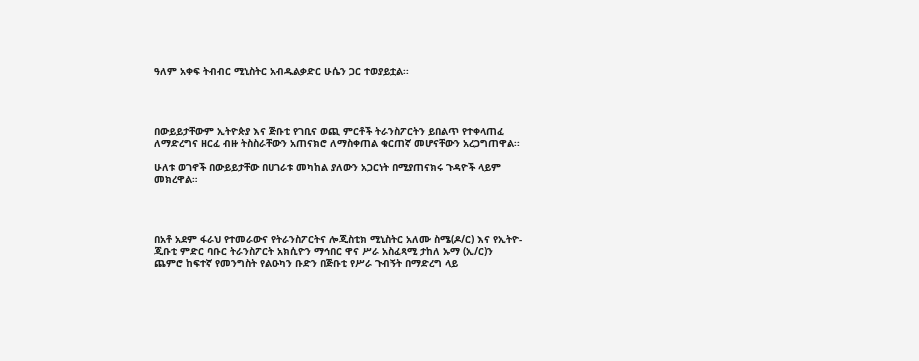ዓለም አቀፍ ትብብር ሚኒስትር አብዱልቃድር ሁሴን ጋር ተወያይቷል፡፡




በውይይታቸውም ኢትዮጵያ እና ጅቡቲ የገቢና ወጪ ምርቶች ትራንስፖርትን ይበልጥ የተቀላጠፈ ለማድረግና ዘርፈ ብዙ ትስስራቸውን አጠናክሮ ለማስቀጠል ቁርጠኛ መሆናቸውን አረጋግጠዋል፡፡

ሁለቱ ወገኖች በውይይታቸው በሀገራቱ መካከል ያለውን አጋርነት በሚያጠናክሩ ጉዳዮች ላይም መክረዋል።




በአቶ አደም ፋራህ የተመራውና የትራንስፖርትና ሎጂስቲክ ሚኒስትር አለሙ ስሜ(ዶ/ር) እና የኢትዮ-ጂቡቲ ምድር ባቡር ትራንስፖርት አክሲዮን ማኅበር ዋና ሥራ አስፈጻሚ ታከለ ኡማ (ኢ/ር)ን ጨምሮ ከፍተኛ የመንግስት የልዑካን ቡድን በጅቡቲ የሥራ ጉብኝት በማድረግ ላይ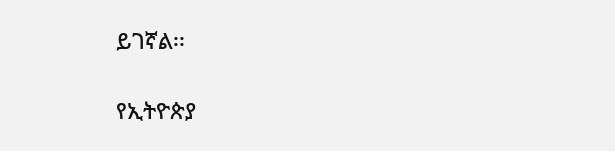ይገኛል፡፡

የኢትዮጵያ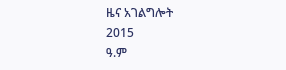ዜና አገልግሎት
2015
ዓ.ም